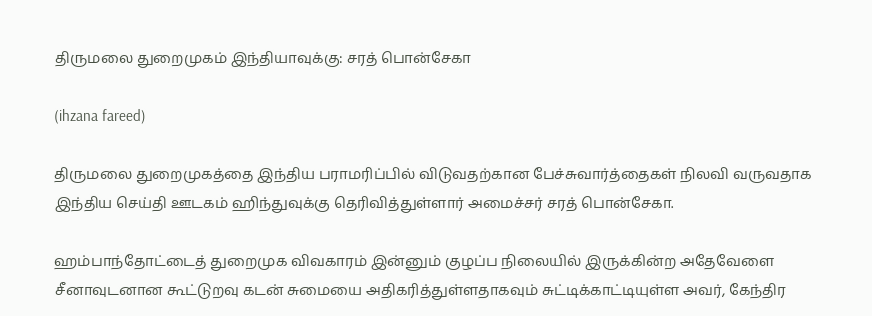திருமலை துறைமுகம் இந்தியாவுக்கு: சரத் பொன்சேகா

(ihzana fareed)

திருமலை துறைமுகத்தை இந்திய பராமரிப்பில் விடுவதற்கான பேச்சுவார்த்தைகள் நிலவி வருவதாக இந்திய செய்தி ஊடகம் ஹிந்துவுக்கு தெரிவித்துள்ளார் அமைச்சர் சரத் பொன்சேகா.

ஹம்பாந்தோட்டைத் துறைமுக விவகாரம் இன்னும் குழப்ப நிலையில் இருக்கின்ற அதேவேளை சீனாவுடனான கூட்டுறவு கடன் சுமையை அதிகரித்துள்ளதாகவும் சுட்டிக்காட்டியுள்ள அவர், கேந்திர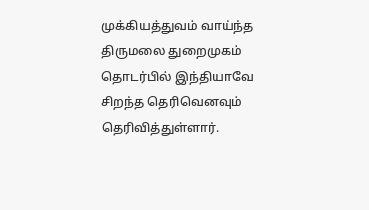முக்கியத்துவம் வாய்ந்த திருமலை துறைமுகம் தொடர்பில் இந்தியாவே சிறந்த தெரிவெனவும் தெரிவித்துள்ளார்.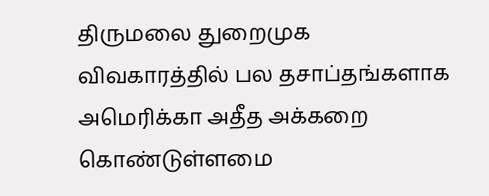திருமலை துறைமுக விவகாரத்தில் பல தசாப்தங்களாக அமெரிக்கா அதீத அக்கறை கொண்டுள்ளமை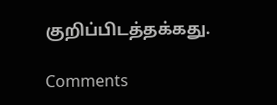குறிப்பிடத்தக்கது.

Comments